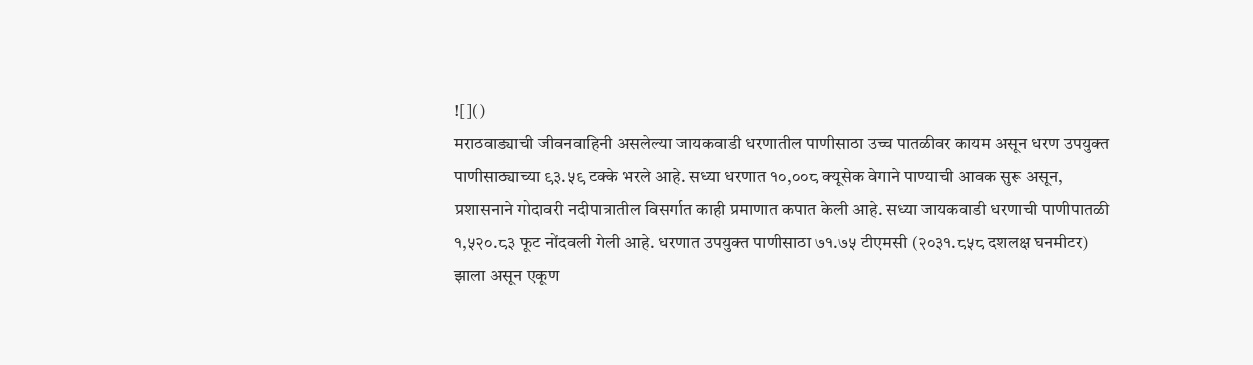![]()
मराठवाड्याची जीवनवाहिनी असलेल्या जायकवाडी धरणातील पाणीसाठा उच्च पातळीवर कायम असून धरण उपयुक्त पाणीसाठ्याच्या ९३.५९ टक्के भरले आहे. सध्या धरणात १०,००८ क्यूसेक वेगाने पाण्याची आवक सुरू असून, प्रशासनाने गोदावरी नदीपात्रातील विसर्गात काही प्रमाणात कपात केली आहे. सध्या जायकवाडी धरणाची पाणीपातळी १,५२०.८३ फूट नोंदवली गेली आहे. धरणात उपयुक्त पाणीसाठा ७१.७५ टीएमसी (२०३१.८५८ दशलक्ष घनमीटर) झाला असून एकूण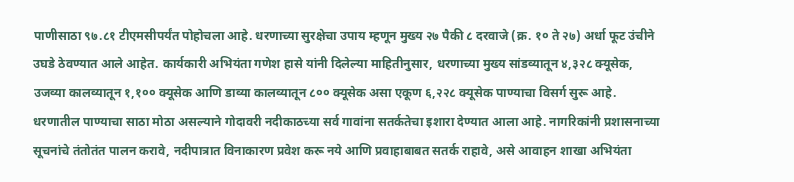पाणीसाठा ९७.८१ टीएमसीपर्यंत पोहोचला आहे. धरणाच्या सुरक्षेचा उपाय म्हणून मुख्य २७ पैकी ८ दरवाजे (क्र. १० ते २७) अर्धा फूट उंचीने उघडे ठेवण्यात आले आहेत. कार्यकारी अभियंता गणेश हासे यांनी दिलेल्या माहितीनुसार, धरणाच्या मुख्य सांडव्यातून ४,३२८ क्यूसेक, उजव्या कालव्यातून १,१०० क्यूसेक आणि डाव्या कालव्यातून ८०० क्यूसेक असा एकूण ६,२२८ क्यूसेक पाण्याचा विसर्ग सुरू आहे. धरणातील पाण्याचा साठा मोठा असल्याने गोदावरी नदीकाठच्या सर्व गावांना सतर्कतेचा इशारा देण्यात आला आहे. नागरिकांनी प्रशासनाच्या सूचनांचे तंतोतंत पालन करावे, नदीपात्रात विनाकारण प्रवेश करू नये आणि प्रवाहाबाबत सतर्क राहावे, असे आवाहन शाखा अभियंता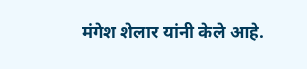मंगेश शेलार यांनी केले आहे.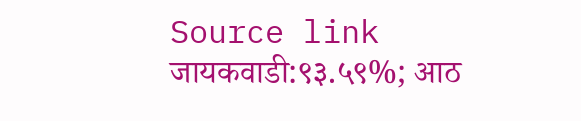Source link
जायकवाडी:९३.५९%; आठ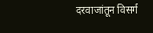दरवाजांतून विसर्ग